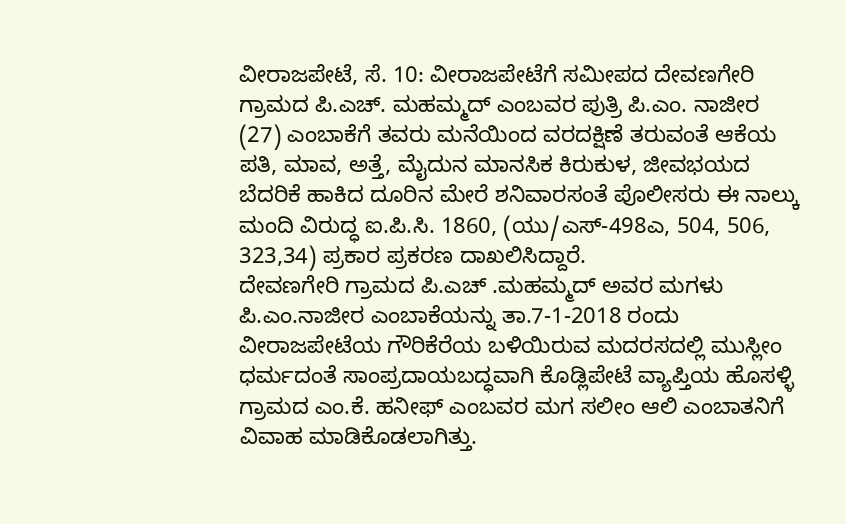ವೀರಾಜಪೇಟೆ, ಸೆ. 10: ವೀರಾಜಪೇಟೆಗೆ ಸಮೀಪದ ದೇವಣಗೇರಿ ಗ್ರಾಮದ ಪಿ.ಎಚ್. ಮಹಮ್ಮದ್ ಎಂಬವರ ಪುತ್ರಿ ಪಿ.ಎಂ. ನಾಜೀರ (27) ಎಂಬಾಕೆಗೆ ತವರು ಮನೆಯಿಂದ ವರದಕ್ಷಿಣೆ ತರುವಂತೆ ಆಕೆಯ ಪತಿ, ಮಾವ, ಅತ್ತೆ, ಮೈದುನ ಮಾನಸಿಕ ಕಿರುಕುಳ, ಜೀವಭಯದ ಬೆದರಿಕೆ ಹಾಕಿದ ದೂರಿನ ಮೇರೆ ಶನಿವಾರಸಂತೆ ಪೊಲೀಸರು ಈ ನಾಲ್ಕು ಮಂದಿ ವಿರುದ್ಧ ಐ.ಪಿ.ಸಿ. 1860, (ಯು/ಎಸ್-498ಎ, 504, 506, 323,34) ಪ್ರಕಾರ ಪ್ರಕರಣ ದಾಖಲಿಸಿದ್ದಾರೆ.
ದೇವಣಗೇರಿ ಗ್ರಾಮದ ಪಿ.ಎಚ್ .ಮಹಮ್ಮದ್ ಅವರ ಮಗಳು ಪಿ.ಎಂ.ನಾಜೀರ ಎಂಬಾಕೆಯನ್ನು ತಾ.7-1-2018 ರಂದು ವೀರಾಜಪೇಟೆಯ ಗೌರಿಕೆರೆಯ ಬಳಿಯಿರುವ ಮದರಸದಲ್ಲಿ ಮುಸ್ಲೀಂ ಧರ್ಮದಂತೆ ಸಾಂಪ್ರದಾಯಬದ್ಧವಾಗಿ ಕೊಡ್ಲಿಪೇಟೆ ವ್ಯಾಪ್ತಿಯ ಹೊಸಳ್ಳಿ ಗ್ರಾಮದ ಎಂ.ಕೆ. ಹನೀಫ್ ಎಂಬವರ ಮಗ ಸಲೀಂ ಆಲಿ ಎಂಬಾತನಿಗೆ ವಿವಾಹ ಮಾಡಿಕೊಡಲಾಗಿತ್ತು.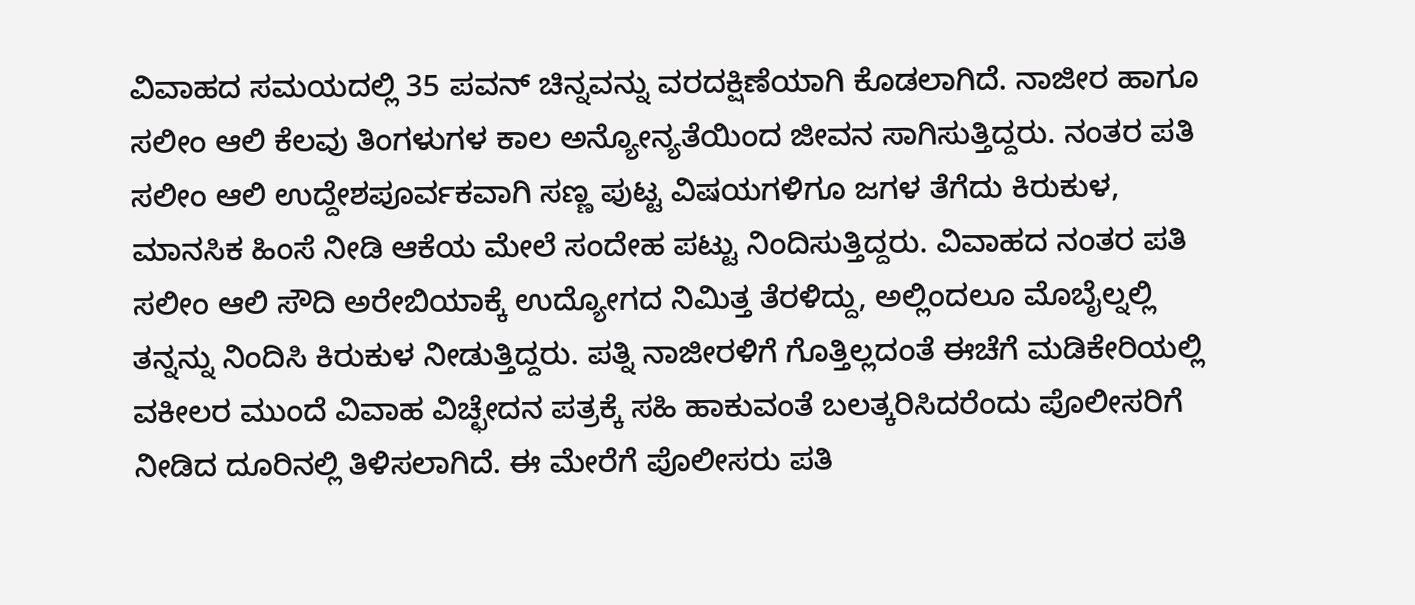ವಿವಾಹದ ಸಮಯದಲ್ಲಿ 35 ಪವನ್ ಚಿನ್ನವನ್ನು ವರದಕ್ಷಿಣೆಯಾಗಿ ಕೊಡಲಾಗಿದೆ. ನಾಜೀರ ಹಾಗೂ ಸಲೀಂ ಆಲಿ ಕೆಲವು ತಿಂಗಳುಗಳ ಕಾಲ ಅನ್ಯೋನ್ಯತೆಯಿಂದ ಜೀವನ ಸಾಗಿಸುತ್ತಿದ್ದರು. ನಂತರ ಪತಿ ಸಲೀಂ ಆಲಿ ಉದ್ದೇಶಪೂರ್ವಕವಾಗಿ ಸಣ್ಣ ಪುಟ್ಟ ವಿಷಯಗಳಿಗೂ ಜಗಳ ತೆಗೆದು ಕಿರುಕುಳ, ಮಾನಸಿಕ ಹಿಂಸೆ ನೀಡಿ ಆಕೆಯ ಮೇಲೆ ಸಂದೇಹ ಪಟ್ಟು ನಿಂದಿಸುತ್ತಿದ್ದರು. ವಿವಾಹದ ನಂತರ ಪತಿ ಸಲೀಂ ಆಲಿ ಸೌದಿ ಅರೇಬಿಯಾಕ್ಕೆ ಉದ್ಯೋಗದ ನಿಮಿತ್ತ ತೆರಳಿದ್ದು, ಅಲ್ಲಿಂದಲೂ ಮೊಬೈಲ್ನಲ್ಲಿ ತನ್ನನ್ನು ನಿಂದಿಸಿ ಕಿರುಕುಳ ನೀಡುತ್ತಿದ್ದರು. ಪತ್ನಿ ನಾಜೀರಳಿಗೆ ಗೊತ್ತಿಲ್ಲದಂತೆ ಈಚೆಗೆ ಮಡಿಕೇರಿಯಲ್ಲಿ ವಕೀಲರ ಮುಂದೆ ವಿವಾಹ ವಿಚ್ಛೇದನ ಪತ್ರಕ್ಕೆ ಸಹಿ ಹಾಕುವಂತೆ ಬಲತ್ಕರಿಸಿದರೆಂದು ಪೊಲೀಸರಿಗೆ ನೀಡಿದ ದೂರಿನಲ್ಲಿ ತಿಳಿಸಲಾಗಿದೆ. ಈ ಮೇರೆಗೆ ಪೊಲೀಸರು ಪತಿ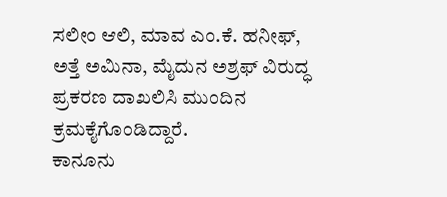ಸಲೀಂ ಆಲಿ, ಮಾವ ಎಂ.ಕೆ. ಹನೀಫ್, ಅತ್ತೆ ಅಮಿನಾ, ಮೈದುನ ಅಶ್ರಫ್ ವಿರುದ್ಧ ಪ್ರಕರಣ ದಾಖಲಿಸಿ ಮುಂದಿನ ಕ್ರಮಕೈಗೊಂಡಿದ್ದಾರೆ.
ಕಾನೂನು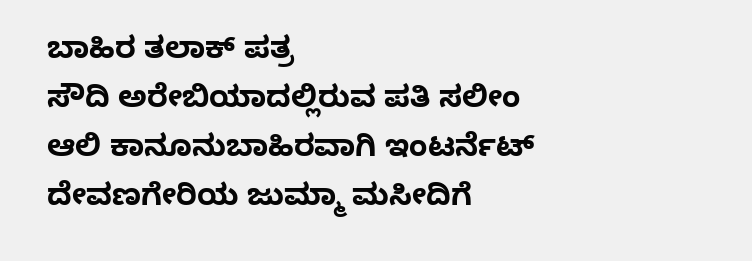ಬಾಹಿರ ತಲಾಕ್ ಪತ್ರ
ಸೌದಿ ಅರೇಬಿಯಾದಲ್ಲಿರುವ ಪತಿ ಸಲೀಂ ಆಲಿ ಕಾನೂನುಬಾಹಿರವಾಗಿ ಇಂಟರ್ನೆಟ್ ದೇವಣಗೇರಿಯ ಜುಮ್ಮಾ ಮಸೀದಿಗೆ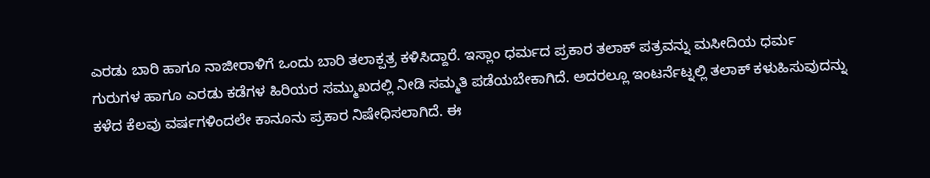ಎರಡು ಬಾರಿ ಹಾಗೂ ನಾಜೀರಾಳಿಗೆ ಒಂದು ಬಾರಿ ತಲಾಕ್ಪತ್ರ ಕಳಿಸಿದ್ದಾರೆ. ಇಸ್ಲಾಂ ಧರ್ಮದ ಪ್ರಕಾರ ತಲಾಕ್ ಪತ್ರವನ್ನು ಮಸೀದಿಯ ಧರ್ಮ ಗುರುಗಳ ಹಾಗೂ ಎರಡು ಕಡೆಗಳ ಹಿರಿಯರ ಸಮ್ಮುಖದಲ್ಲಿ ನೀಡಿ ಸಮ್ಮತಿ ಪಡೆಯಬೇಕಾಗಿದೆ. ಅದರಲ್ಲೂ ಇಂಟರ್ನೆಟ್ನಲ್ಲಿ ತಲಾಕ್ ಕಳುಹಿಸುವುದನ್ನು ಕಳೆದ ಕೆಲವು ವರ್ಷಗಳಿಂದಲೇ ಕಾನೂನು ಪ್ರಕಾರ ನಿಷೇಧಿಸಲಾಗಿದೆ. ಈ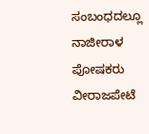ಸಂಬಂಧದಲ್ಲೂ ನಾಜೀರಾಳ ಪೋಷಕರು ವೀರಾಜಪೇಟೆ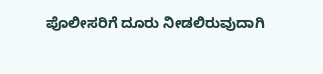ಪೊಲೀಸರಿಗೆ ದೂರು ನೀಡಲಿರುವುದಾಗಿ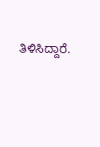ತಿಳಿಸಿದ್ದಾರೆ.